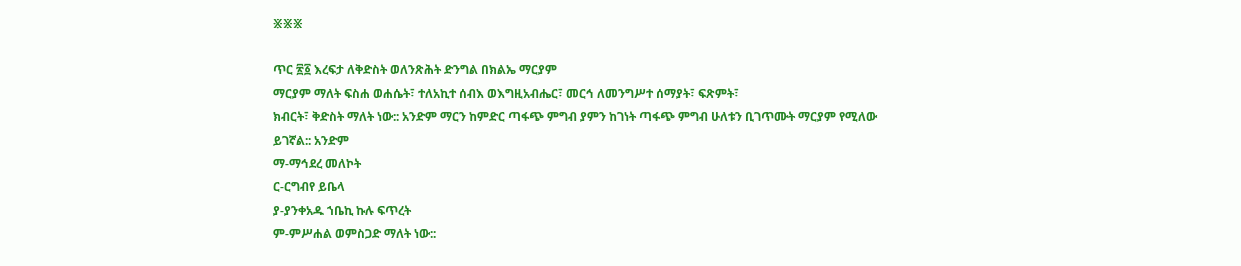፠፠፠

ጥር ፳፩ እረፍታ ለቅድስት ወለንጽሕት ድንግል በክልኤ ማርያም
ማርያም ማለት ፍስሐ ወሐሴት፣ ተለአኪተ ሰብእ ወእግዚአብሔር፣ መርኅ ለመንግሥተ ሰማያት፣ ፍጽምት፣
ክብርት፣ ቅድስት ማለት ነው:: አንድም ማርን ከምድር ጣፋጭ ምግብ ያምን ከገነት ጣፋጭ ምግብ ሁለቱን ቢገጥሙት ማርያም የሚለው
ይገኛል:: አንድም
ማ-ማኅደረ መለኮት
ር-ርግብየ ይቤላ
ያ-ያንቀአዱ ኀቤኪ ኩሉ ፍጥረት
ም-ምሥሐል ወምስጋድ ማለት ነው::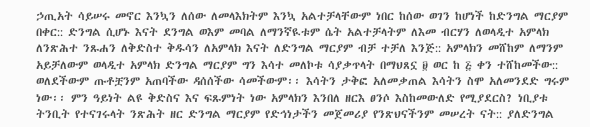ኃጢአት ሳይሠሩ መኖር እንኳን ለሰው ለመላእክትም እንኳ አልተቻላቸውም ነበር ከሰው ወገን ከሆነች ከድንግል ማርያም በቀር:: ድንግል ሲሆኑ እናት ደንግል ወእም መባል ለማንኛዪቱም ሴት አልተቻላትም ለእመ ብርሃን ለወላዲተ አምላክ ለንጽሕተ ንጹሐን ለቅድስተ ቅዱሳን ለአምላክ እናት ለድንግል ማርያም ብቻ ተቻለ እንጅ:: አምላክን መሸከም ለማንም አይቻለውም ወላዲተ አምላክ ድንግል ማርያም ግን እሳተ መለኮቱ ሳያቃጥላት በማህጸኗ ፱ ወር ከ ፭ ቀን ተሸከመችው:: ወለደችውም ጡቶቿንም አጠባችው ዳሰሰችው ሳመችውም፡፡ እሳትን ታቅፎ አለመቃጠል እሳትን ስሞ አለመንደድ ግሩም ነው፡፡ ምን ዓይነት ልዩ ቅድስና እና ፍጹምነት ነው አምላክን እንበለ ዘርእ ፀንሶ እስከመውለድ የሚያደርስ? ነቢያቱ ትንቢት የተናገሩላት ንጽሕት ዘር ድንግል ማርያም የድኅነታችን መጀመሪያ የንጽህናችንም መሠረት ናት:: ያለድንግል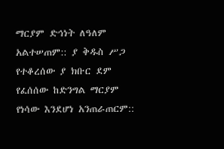ማርያም ድኅነት ለዓለም አልተሠጠም:: ያ ቅዱስ ሥጋ የተቆረሰው ያ ክቡር ደም የፈሰሰው ከድንግል ማርያም የነሳው እንደሆነ አንጠራጠርም::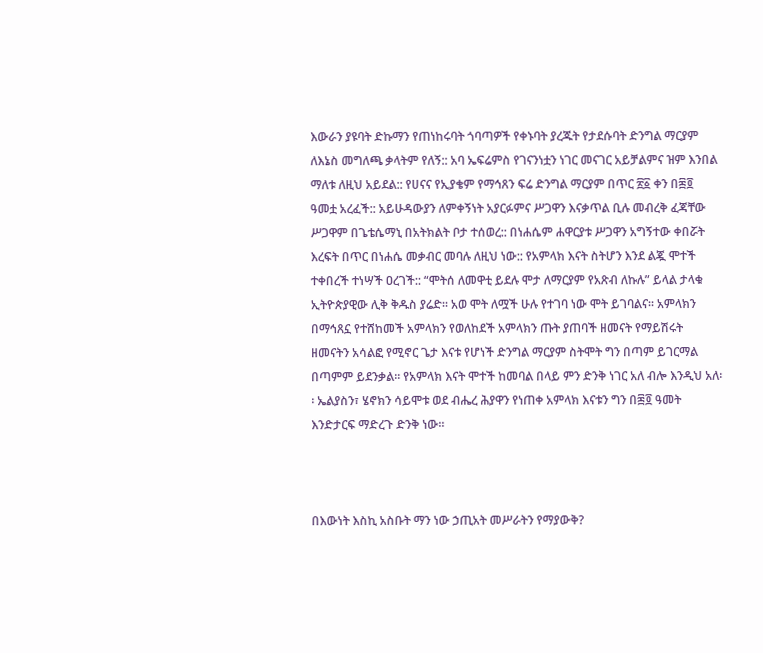እውራን ያዩባት ድኩማን የጠነከሩባት ጎባጣዎች የቀኑባት ያረጁት የታደሱባት ድንግል ማርያም ለእኔስ መግለጫ ቃላትም የለኝ:: አባ ኤፍሬምስ የገናንነቷን ነገር መናገር አይቻልምና ዝም እንበል ማለቱ ለዚህ አይደል:: የሀናና የኢያቄም የማኅጸን ፍሬ ድንግል ማርያም በጥር ፳፩ ቀን በ፷፬ ዓመቷ አረፈች:: አይሁዳውያን ለምቀኝነት አያርፉምና ሥጋዋን እናቃጥል ቢሉ መብረቅ ፈጃቸው ሥጋዋም በጌቴሴማኒ በአትክልት ቦታ ተሰወረ:: በነሐሴም ሐዋርያቱ ሥጋዋን አግኝተው ቀበሯት እረፍት በጥር በነሐሴ መቃብር መባሉ ለዚህ ነው:: የአምላክ እናት ስትሆን እንደ ልጇ ሞተች ተቀበረች ተነሣች ዐረገች:: “ሞትሰ ለመዋቲ ይደሉ ሞታ ለማርያም የአጽብ ለኩሉ” ይላል ታላቁ ኢትዮጵያዊው ሊቅ ቅዱስ ያሬድ፡፡ አወ ሞት ለሟች ሁሉ የተገባ ነው ሞት ይገባልና፡፡ አምላክን በማኅጸኗ የተሸከመች አምላክን የወለከደች አምላክን ጡት ያጠባች ዘመናት የማይሽሩት ዘመናትን አሳልፎ የሚኖር ጌታ እናቱ የሆነች ድንግል ማርያም ስትሞት ግን በጣም ይገርማል በጣምም ይደንቃል፡፡ የአምላክ እናት ሞተች ከመባል በላይ ምን ድንቅ ነገር አለ ብሎ እንዲህ አለ፡፡ ኤልያስን፣ ሄኖክን ሳይሞቱ ወደ ብሔረ ሕያዋን የነጠቀ አምላክ እናቱን ግን በ፷፬ ዓመት እንድታርፍ ማድረጉ ድንቅ ነው፡፡



በእውነት እስኪ አስቡት ማን ነው ኃጢአት መሥራትን የማያውቅ?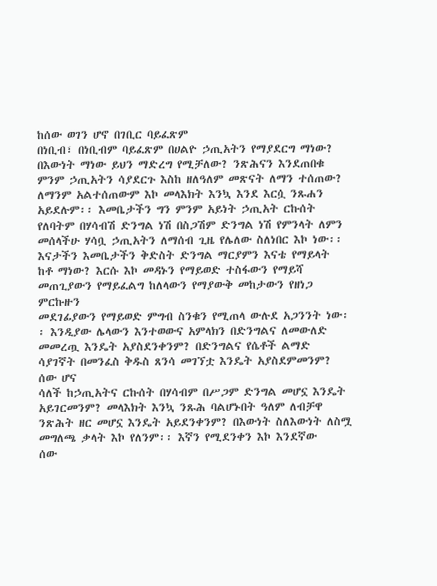ከሰው ወገን ሆኖ በገቢር ባይፈጽም
በነቢብ፣ በነቢብም ባይፈጽም በሀልዮ ኃጢአትን የማያደርግ ማነው? በእውነት ማነው ይህን ማድረግ የሚቻለው? ንጽሕናን እንደጠበቁ
ምንም ኃጢአትን ሳያደርጉ እስከ ዘለዓለም መጽናት ለማን ተሰጠው? ለማንም አልተሰጠውም እኮ መላእክት እንኳ እንደ እርሷ ንጹሐን
አይደሉም፡፡ እመቤታችን ግን ምንም አይነት ኃጢአት ርኩሰት የለባትም በሃሳብሽ ድንግል ነሽ በስጋሽም ድንግል ነሽ የምንላት ለምን
መሰላችሁ ሃሳቧ ኃጢአትን ለማሰብ ጊዜ የሌለው ስለነበር እኮ ነው፡፡ እናታችን እመቤታችን ቅድስት ድንግል ማርያምን እናቴ የማይላት
ከቶ ማነው? እርሱ እኮ መዳኑን የማይወድ ተስፋውን የማይሻ መጠጊያውን የማይፈልግ ከለላውን የማያውቅ መከታውን የዘነጋ ምርኩዙን
መደገፊያውን የማይወድ ምግብ ስንቁን የሚጠላ ውሉደ አጋንንት ነው፡፡ እንዲያው ሌላውን እንተወውና አምላክን በድንግልና ለመውለድ
መመረጧ እንዴት አያስደንቀንም? በድንግልና የሴቶች ልማድ ሳያገኛት በመንፈስ ቅዱስ ጸንሳ መገኘቷ እንዴት አያስደምመንም? ሰው ሆና
ሳለች ከኃጢአትና ርኩሰት በሃሳብም በሥጋም ድንግል መሆኗ እንዴት አይገርመንም? መላእክት እንኳ ንጹሕ ባልሆኑበት ዓለም ለብቻዋ
ንጽሕት ዘር መሆኗ እንዴት አይደንቀንም? በእውነት ስለእውነት ለስሟ መግለጫ ቃላት እኮ የለንም፡፡ እኛን የሚደንቀን እኮ እንደኛው
ሰው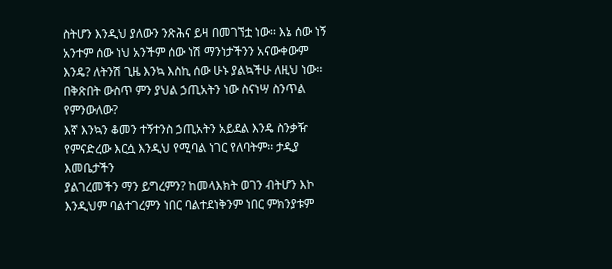ስትሆን እንዲህ ያለውን ንጽሕና ይዛ በመገኘቷ ነው፡፡ እኔ ሰው ነኝ አንተም ሰው ነህ አንችም ሰው ነሽ ማንነታችንን አናውቀውም
እንዴ? ለትንሽ ጊዜ እንኳ እስኪ ሰው ሁኑ ያልኳችሁ ለዚህ ነው፡፡ በቅጽበት ውስጥ ምን ያህል ኃጢአትን ነው ስናነሣ ስንጥል የምንውለው?
እኛ እንኳን ቆመን ተኝተንስ ኃጢአትን አይደል እንዴ ስንቃዥ የምናድረው እርሷ እንዲህ የሚባል ነገር የለባትም፡፡ ታዲያ እመቤታችን
ያልገረመችን ማን ይግረምን? ከመላእክት ወገን ብትሆን እኮ እንዲህም ባልተገረምን ነበር ባልተደነቅንም ነበር ምክንያቱም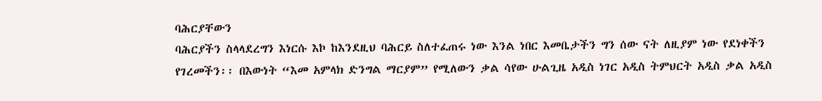ባሕርያቸውን
ባሕርያችን ስላላደረግን እነርሱ እኮ ከእንደዚህ ባሕርይ ስለተፈጠሩ ነው እንል ነበር እመቤታችን ግን ሰው ናት ለዚያም ነው የደነቀችን
የገረመችን፡፡ በእውነት “እመ አምላክ ድንግል ማርያም” የሚለውን ቃል ሳየው ሁልጊዜ አዲስ ነገር አዲስ ትምህርት አዲስ ቃል አዲስ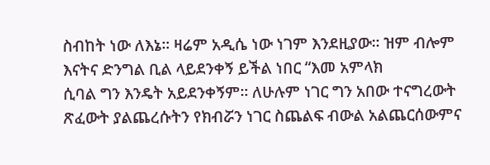ስብከት ነው ለእኔ፡፡ ዛሬም አዲሴ ነው ነገም እንደዚያው፡፡ ዝም ብሎም እናትና ድንግል ቢል ላይደንቀኝ ይችል ነበር “እመ አምላክ
ሲባል ግን እንዴት አይደንቀኝም፡፡ ለሁሉም ነገር ግን አበው ተናግረውት ጽፈውት ያልጨረሱትን የክብሯን ነገር ስጨልፍ ብውል አልጨርሰውምና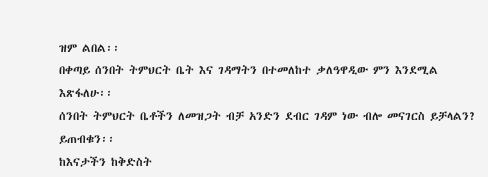ዝም ልበል፡፡
በቀጣይ ሰንበት ትምህርት ቤት እና ገዳማትን በተመለከተ ቃለዓዋዲው ምን እንደሚል እጽፋለሁ፡፡
ሰንበት ትምህርት ቤቶችን ለመዝጋት ብቻ አንድን ደብር ገዳም ነው ብሎ መናገርስ ይቻላልን? ይጠብቁን፡፡
ከእናታችን ከቅድስት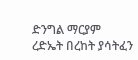ድንግል ማርያም ረድኤት በረከት ያሳትፈን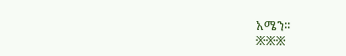አሜን፡፡
፠፠፠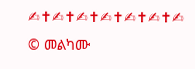✍✝✍✝✍✝✍✝✍✝✍✝✍
© መልካሙ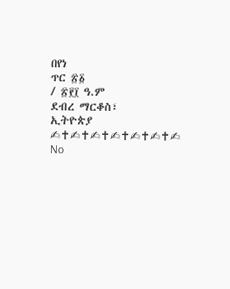በየነ
ጥር ፳፩
/ ፳፻፲ ዓ.ም
ደብረ ማርቆስ፣
ኢትዮጵያ
✍✝✍✝✍✝✍✝✍✝✍✝✍
No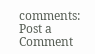comments:
Post a Comment